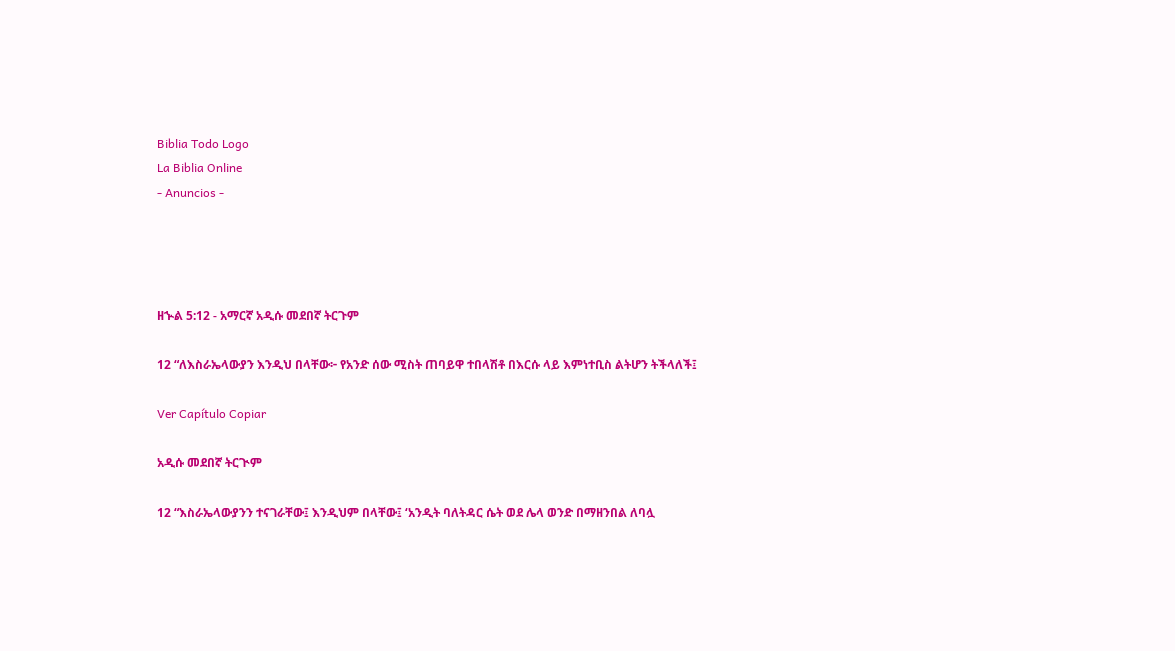Biblia Todo Logo
La Biblia Online
- Anuncios -




ዘኍል 5:12 - አማርኛ አዲሱ መደበኛ ትርጉም

12 “ለእስራኤላውያን እንዲህ በላቸው፦ የአንድ ሰው ሚስት ጠባይዋ ተበላሽቶ በእርሱ ላይ እምነተቢስ ልትሆን ትችላለች፤

Ver Capítulo Copiar

አዲሱ መደበኛ ትርጒም

12 “እስራኤላውያንን ተናገራቸው፤ እንዲህም በላቸው፤ ‘አንዲት ባለትዳር ሴት ወደ ሌላ ወንድ በማዘንበል ለባሏ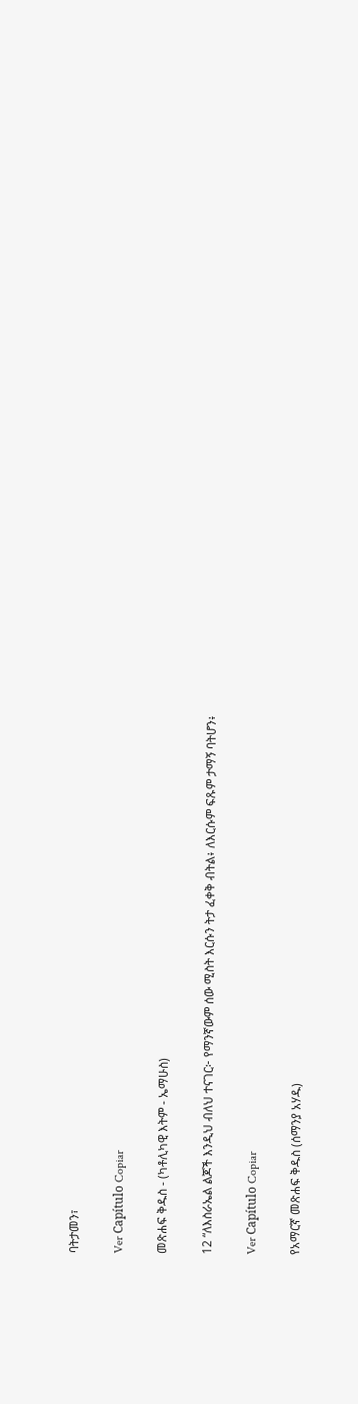ባትታመን፣

Ver Capítulo Copiar

መጽሐፍ ቅዱስ - (ካቶሊካዊ እትም - ኤማሁስ)

12 “ለእስራኤል ልጆች እንዲህ ብለህ ተናገር፦ የማንኛውም ሰው ሚስት እርሱን ትታ ፈቀቅ ብትል፥ ለእርሱም ፍጹም ታማኝ ባትሆን፥

Ver Capítulo Copiar

የአማርኛ መጽሐፍ ቅዱስ (ሰማንያ አሃዱ)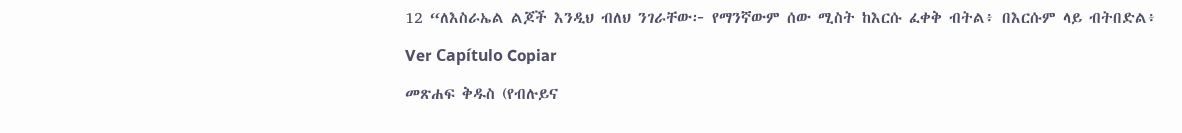12 “ለእስራኤል ልጆች እንዲህ ብለህ ንገራቸው፦ የማንኛውም ሰው ሚስት ከእርሱ ፈቀቅ ብትል፥ በእርሱም ላይ ብትበድል፥

Ver Capítulo Copiar

መጽሐፍ ቅዱስ (የብሉይና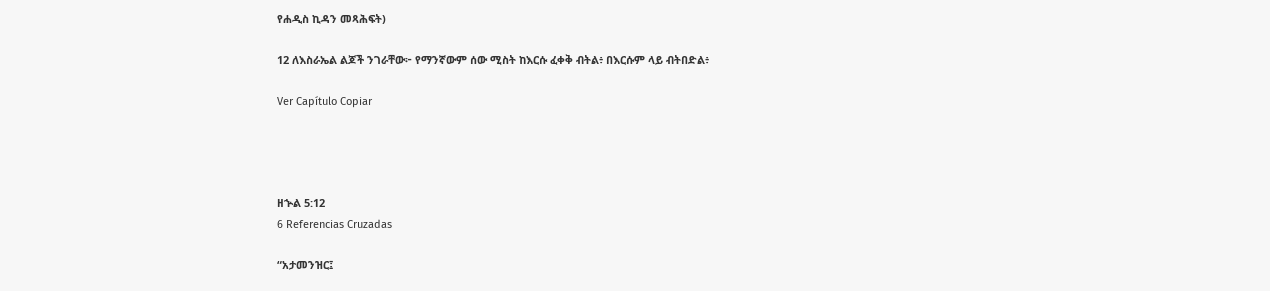የሐዲስ ኪዳን መጻሕፍት)

12 ለእስራኤል ልጆች ንገራቸው፦ የማንኛውም ሰው ሚስት ከእርሱ ፈቀቅ ብትል፥ በእርሱም ላይ ብትበድል፥

Ver Capítulo Copiar




ዘኍል 5:12
6 Referencias Cruzadas

“አታመንዝር፤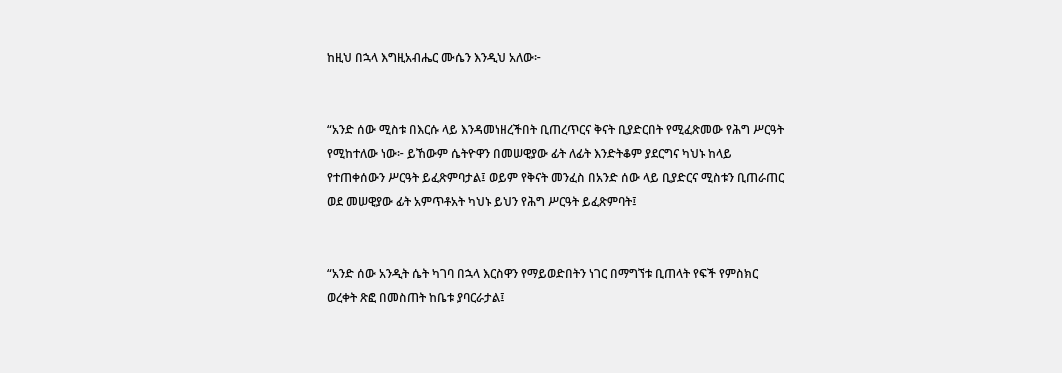ከዚህ በኋላ እግዚአብሔር ሙሴን እንዲህ አለው፦


“አንድ ሰው ሚስቱ በእርሱ ላይ እንዳመነዘረችበት ቢጠረጥርና ቅናት ቢያድርበት የሚፈጽመው የሕግ ሥርዓት የሚከተለው ነው፦ ይኸውም ሴትዮዋን በመሠዊያው ፊት ለፊት እንድትቆም ያደርግና ካህኑ ከላይ የተጠቀሰውን ሥርዓት ይፈጽምባታል፤ ወይም የቅናት መንፈስ በአንድ ሰው ላይ ቢያድርና ሚስቱን ቢጠራጠር ወደ መሠዊያው ፊት አምጥቶአት ካህኑ ይህን የሕግ ሥርዓት ይፈጽምባት፤


“አንድ ሰው አንዲት ሴት ካገባ በኋላ እርስዋን የማይወድበትን ነገር በማግኘቱ ቢጠላት የፍች የምስክር ወረቀት ጽፎ በመስጠት ከቤቱ ያባርራታል፤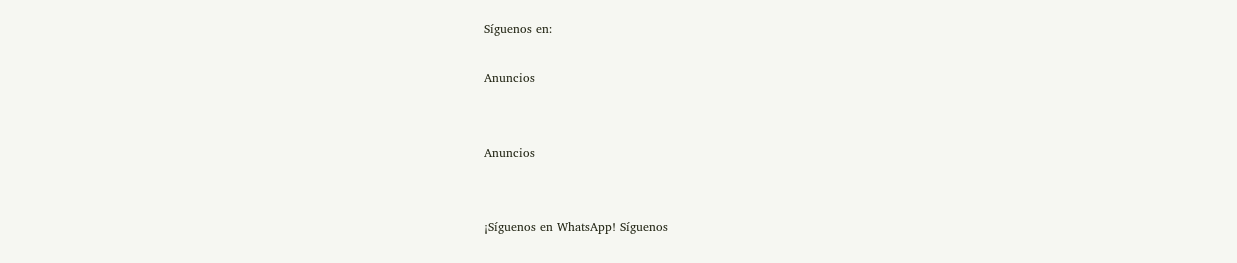Síguenos en:

Anuncios


Anuncios


¡Síguenos en WhatsApp! Síguenos